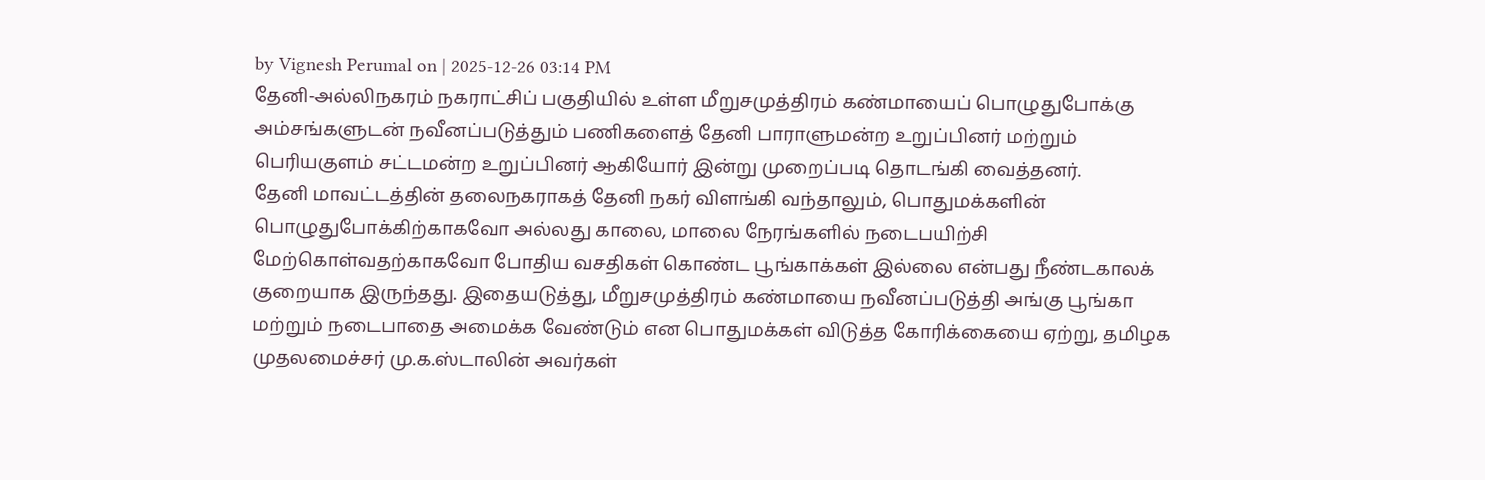by Vignesh Perumal on | 2025-12-26 03:14 PM
தேனி-அல்லிநகரம் நகராட்சிப் பகுதியில் உள்ள மீறுசமுத்திரம் கண்மாயைப் பொழுதுபோக்கு அம்சங்களுடன் நவீனப்படுத்தும் பணிகளைத் தேனி பாராளுமன்ற உறுப்பினர் மற்றும் பெரியகுளம் சட்டமன்ற உறுப்பினர் ஆகியோர் இன்று முறைப்படி தொடங்கி வைத்தனர்.
தேனி மாவட்டத்தின் தலைநகராகத் தேனி நகர் விளங்கி வந்தாலும், பொதுமக்களின் பொழுதுபோக்கிற்காகவோ அல்லது காலை, மாலை நேரங்களில் நடைபயிற்சி மேற்கொள்வதற்காகவோ போதிய வசதிகள் கொண்ட பூங்காக்கள் இல்லை என்பது நீண்டகாலக் குறையாக இருந்தது. இதையடுத்து, மீறுசமுத்திரம் கண்மாயை நவீனப்படுத்தி அங்கு பூங்கா மற்றும் நடைபாதை அமைக்க வேண்டும் என பொதுமக்கள் விடுத்த கோரிக்கையை ஏற்று, தமிழக முதலமைச்சர் மு.க.ஸ்டாலின் அவர்கள்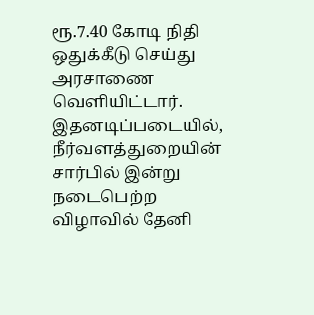ரூ.7.40 கோடி நிதி ஒதுக்கீடு செய்து அரசாணை வெளியிட்டார்.
இதனடிப்படையில், நீர்வளத்துறையின் சார்பில் இன்று நடைபெற்ற விழாவில் தேனி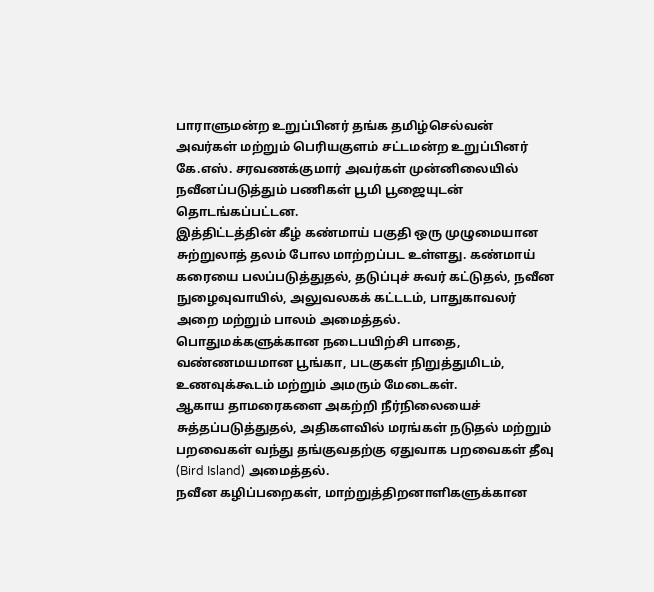பாராளுமன்ற உறுப்பினர் தங்க தமிழ்செல்வன் அவர்கள் மற்றும் பெரியகுளம் சட்டமன்ற உறுப்பினர் கே.எஸ். சரவணக்குமார் அவர்கள் முன்னிலையில் நவீனப்படுத்தும் பணிகள் பூமி பூஜையுடன் தொடங்கப்பட்டன.
இத்திட்டத்தின் கீழ் கண்மாய் பகுதி ஒரு முழுமையான சுற்றுலாத் தலம் போல மாற்றப்பட உள்ளது. கண்மாய் கரையை பலப்படுத்துதல், தடுப்புச் சுவர் கட்டுதல், நவீன நுழைவுவாயில், அலுவலகக் கட்டடம், பாதுகாவலர் அறை மற்றும் பாலம் அமைத்தல்.
பொதுமக்களுக்கான நடைபயிற்சி பாதை, வண்ணமயமான பூங்கா, படகுகள் நிறுத்துமிடம், உணவுக்கூடம் மற்றும் அமரும் மேடைகள்.
ஆகாய தாமரைகளை அகற்றி நீர்நிலையைச் சுத்தப்படுத்துதல், அதிகளவில் மரங்கள் நடுதல் மற்றும் பறவைகள் வந்து தங்குவதற்கு ஏதுவாக பறவைகள் தீவு (Bird Island) அமைத்தல்.
நவீன கழிப்பறைகள், மாற்றுத்திறனாளிகளுக்கான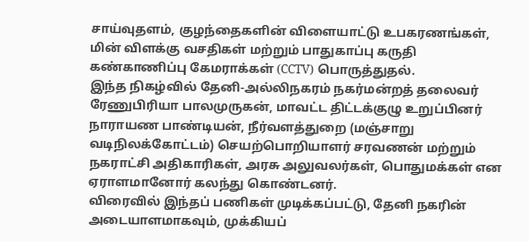சாய்வுதளம், குழந்தைகளின் விளையாட்டு உபகரணங்கள், மின் விளக்கு வசதிகள் மற்றும் பாதுகாப்பு கருதி கண்காணிப்பு கேமராக்கள் (CCTV) பொருத்துதல்.
இந்த நிகழ்வில் தேனி-அல்லிநகரம் நகர்மன்றத் தலைவர் ரேணுபிரியா பாலமுருகன், மாவட்ட திட்டக்குழு உறுப்பினர் நாராயண பாண்டியன், நீர்வளத்துறை (மஞ்சாறு வடிநிலக்கோட்டம்) செயற்பொறியாளர் சரவணன் மற்றும் நகராட்சி அதிகாரிகள், அரசு அலுவலர்கள், பொதுமக்கள் என ஏராளமானோர் கலந்து கொண்டனர்.
விரைவில் இந்தப் பணிகள் முடிக்கப்பட்டு, தேனி நகரின் அடையாளமாகவும், முக்கியப்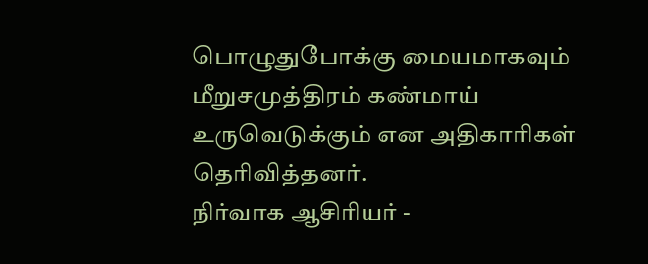பொழுதுபோக்கு மையமாகவும் மீறுசமுத்திரம் கண்மாய் உருவெடுக்கும் என அதிகாரிகள் தெரிவித்தனர்.
நிர்வாக ஆசிரியர் -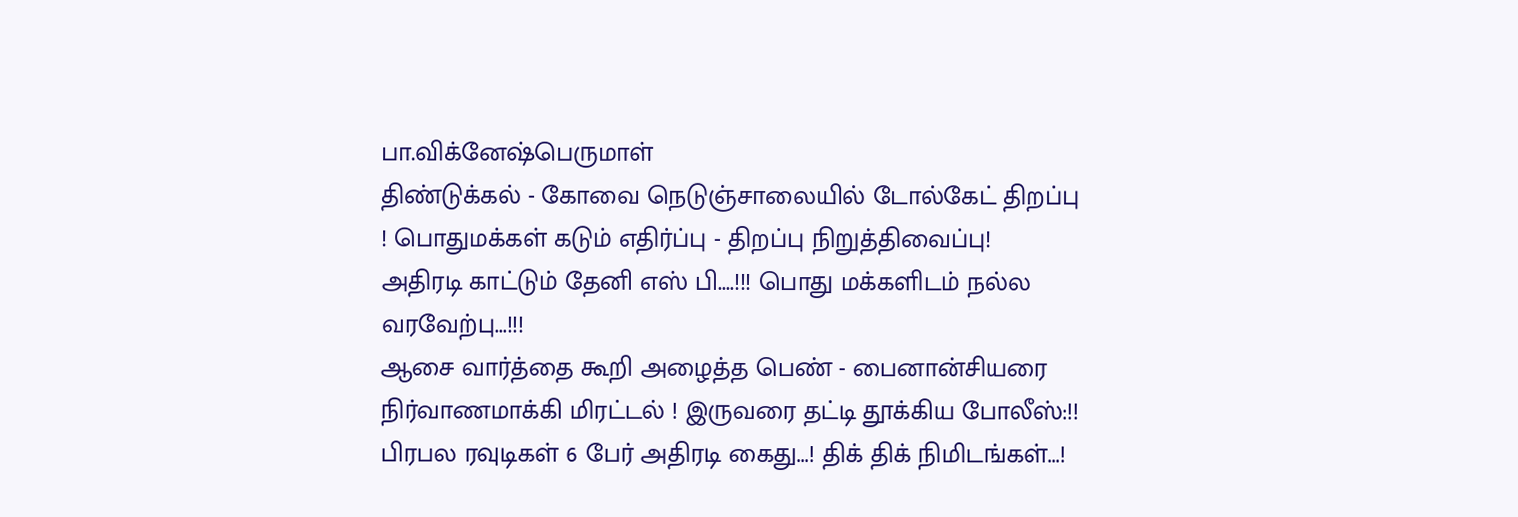பா.விக்னேஷ்பெருமாள்
திண்டுக்கல் - கோவை நெடுஞ்சாலையில் டோல்கேட் திறப்பு ! பொதுமக்கள் கடும் எதிர்ப்பு - திறப்பு நிறுத்திவைப்பு!
அதிரடி காட்டும் தேனி எஸ் பி....!!! பொது மக்களிடம் நல்ல வரவேற்பு...!!!
ஆசை வார்த்தை கூறி அழைத்த பெண் - பைனான்சியரை நிர்வாணமாக்கி மிரட்டல் ! இருவரை தட்டி தூக்கிய போலீஸ்:!!
பிரபல ரவுடிகள் 6 பேர் அதிரடி கைது...! திக் திக் நிமிடங்கள்...!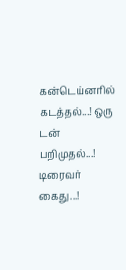கன்டெய்னரில் கடத்தல்...! ஒரு டன் பறிமுதல்...! டிரைவர் கைது...!